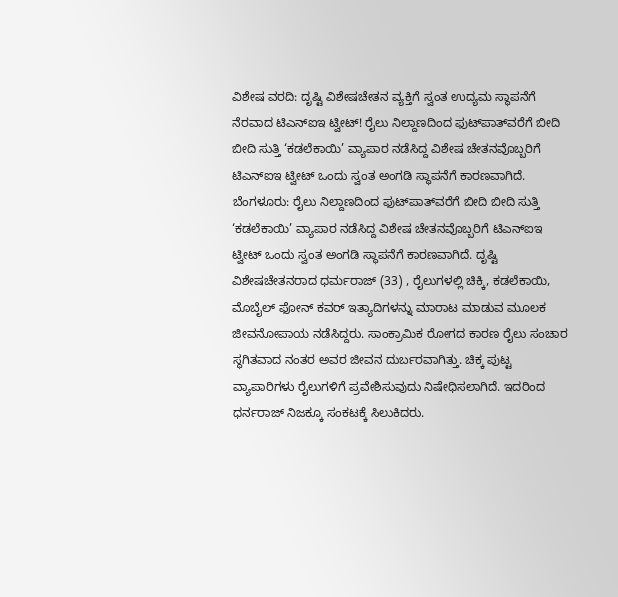ವಿಶೇಷ ವರದಿ: ದೃಷ್ಟಿ ವಿಶೇಷಚೇತನ ವ್ಯಕ್ತಿಗೆ ಸ್ವಂತ ಉದ್ಯಮ ಸ್ಥಾಪನೆಗೆ ನೆರವಾದ ಟಿಎನ್‌ಐಇ ಟ್ವೀಟ್! ರೈಲು ನಿಲ್ದಾಣದಿಂದ ಫುಟ್‌ಪಾತ್‌ವರೆಗೆ ಬೀದಿ ಬೀದಿ ಸುತ್ತಿ ‘ಕಡಲೆಕಾಯಿ’ ವ್ಯಾಪಾರ ನಡೆಸಿದ್ದ ವಿಶೇಷ ಚೇತನವೊಬ್ಬರಿಗೆ ಟಿಎನ್‌ಐಇ ಟ್ವೀಟ್‌ ಒಂದು ಸ್ವಂತ ಅಂಗಡಿ ಸ್ಥಾಪನೆಗೆ ಕಾರಣವಾಗಿದೆ. ಬೆಂಗಳೂರು: ರೈಲು ನಿಲ್ದಾಣದಿಂದ ಫುಟ್‌ಪಾತ್‌ವರೆಗೆ ಬೀದಿ ಬೀದಿ ಸುತ್ತಿ ‘ಕಡಲೆಕಾಯಿ’ ವ್ಯಾಪಾರ ನಡೆಸಿದ್ದ ವಿಶೇಷ ಚೇತನವೊಬ್ಬರಿಗೆ ಟಿಎನ್‌ಐಇ ಟ್ವೀಟ್‌ ಒಂದು ಸ್ವಂತ ಅಂಗಡಿ ಸ್ಥಾಪನೆಗೆ ಕಾರಣವಾಗಿದೆ. ದೃಷ್ಟಿ ವಿಶೇಷಚೇತನರಾದ ಧರ್ಮರಾಜ್ (33) , ರೈಲುಗಳಲ್ಲಿ ಚಿಕ್ಕಿ, ಕಡಲೆಕಾಯಿ, ಮೊಬೈಲ್ ಫೋನ್ ಕವರ್ ಇತ್ಯಾದಿಗಳನ್ನು ಮಾರಾಟ ಮಾಡುವ ಮೂಲಕ ಜೀವನೋಪಾಯ ನಡೆಸಿದ್ದರು. ಸಾಂಕ್ರಾಮಿಕ ರೋಗದ ಕಾರಣ ರೈಲು ಸಂಚಾರ ಸ್ಥಗಿತವಾದ ನಂತರ ಅವರ ಜೀವನ ದುರ್ಬರವಾಗಿತ್ತು. ಚಿಕ್ಕ ಪುಟ್ಟ ವ್ಯಾಪಾರಿಗಳು ರೈಲುಗಳಿಗೆ ಪ್ರವೇಶಿಸುವುದು ನಿಷೇಧಿಸಲಾಗಿದೆ. ಇದರಿಂದ ಧರ್ನರಾಜ್ ನಿಜಕ್ಕೂ ಸಂಕಟಕ್ಕೆ ಸಿಲುಕಿದರು.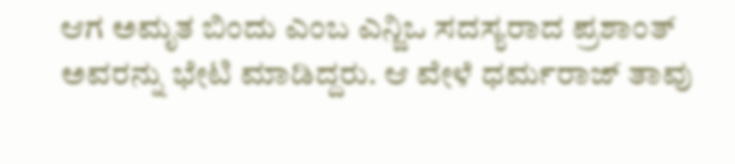ಆಗ ಅಮೃತ ಬಿಂದು ಎಂಬ ಎನ್ಜಿಒ ಸದಸ್ಯರಾದ ಪ್ರಶಾಂತ್ ಅವರನ್ನು ಭೇಟಿ ಮಾಡಿದ್ದರು. ಆ ವೇಳೆ ಧರ್ಮರಾಜ್ ತಾವು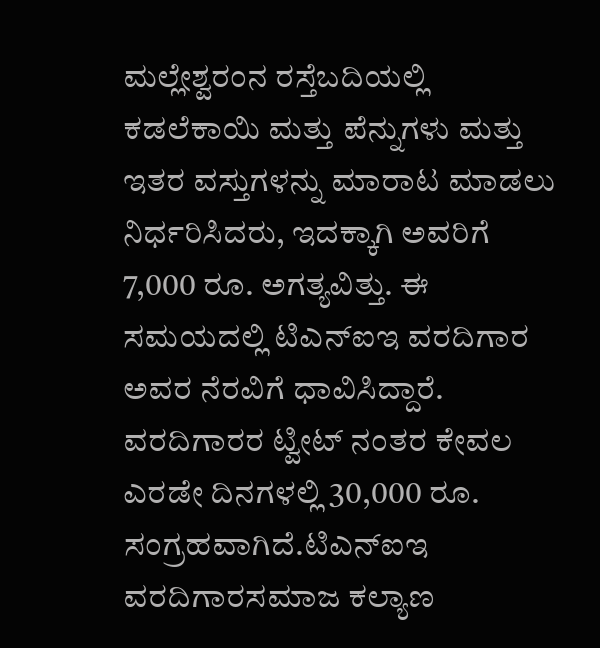ಮಲ್ಲೇಶ್ವರಂನ ರಸ್ತೆಬದಿಯಲ್ಲಿ ಕಡಲೆಕಾಯಿ ಮತ್ತು ಪೆನ್ನುಗಳು ಮತ್ತು ಇತರ ವಸ್ತುಗಳನ್ನು ಮಾರಾಟ ಮಾಡಲು ನಿರ್ಧರಿಸಿದರು, ಇದಕ್ಕಾಗಿ ಅವರಿಗೆ 7,000 ರೂ. ಅಗತ್ಯವಿತ್ತು. ಈ ಸಮಯದಲ್ಲಿ ಟಿಎನ್‌ಐಇ ವರದಿಗಾರ ಅವರ ನೆರವಿಗೆ ಧಾವಿಸಿದ್ದಾರೆ. ವರದಿಗಾರರ ಟ್ವೀಟ್ ನಂತರ ಕೇವಲ ಎರಡೇ ದಿನಗಳಲ್ಲಿ 30,000 ರೂ. ಸಂಗ್ರಹವಾಗಿದೆ.ಟಿಎನ್‌ಐಇ ವರದಿಗಾರಸಮಾಜ ಕಲ್ಯಾಣ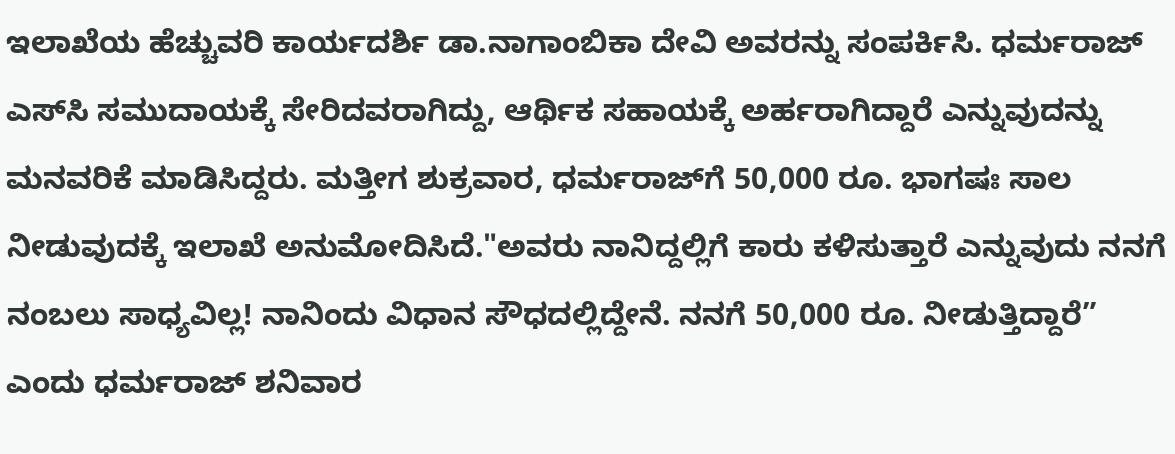ಇಲಾಖೆಯ ಹೆಚ್ಚುವರಿ ಕಾರ್ಯದರ್ಶಿ ಡಾ.ನಾಗಾಂಬಿಕಾ ದೇವಿ ಅವರನ್ನು ಸಂಪರ್ಕಿಸಿ. ಧರ್ಮರಾಜ್ ಎಸ್‌ಸಿ ಸಮುದಾಯಕ್ಕೆ ಸೇರಿದವರಾಗಿದ್ದು, ಆರ್ಥಿಕ ಸಹಾಯಕ್ಕೆ ಅರ್ಹರಾಗಿದ್ದಾರೆ ಎನ್ನುವುದನ್ನು ಮನವರಿಕೆ ಮಾಡಿಸಿದ್ದರು. ಮತ್ತೀಗ ಶುಕ್ರವಾರ, ಧರ್ಮರಾಜ್‌ಗೆ 50,000 ರೂ. ಭಾಗಷಃ ಸಾಲ ನೀಡುವುದಕ್ಕೆ ಇಲಾಖೆ ಅನುಮೋದಿಸಿದೆ."ಅವರು ನಾನಿದ್ದಲ್ಲಿಗೆ ಕಾರು ಕಳಿಸುತ್ತಾರೆ ಎನ್ನುವುದು ನನಗೆ ನಂಬಲು ಸಾಧ್ಯವಿಲ್ಲ! ನಾನಿಂದು ವಿಧಾನ ಸೌಧದಲ್ಲಿದ್ದೇನೆ. ನನಗೆ 50,000 ರೂ. ನೀಡುತ್ತಿದ್ದಾರೆ” ಎಂದು ಧರ್ಮರಾಜ್ ಶನಿವಾರ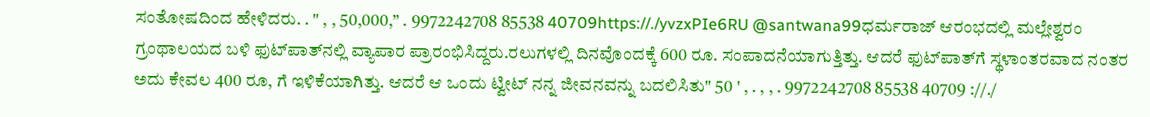ಸಂತೋಷದಿಂದ ಹೇಳಿದರು. . " , , 50,000,” . 9972242708 85538 40709https://./yvzxPIe6RU @santwana99ಧರ್ಮರಾಜ್ ಆರಂಭದಲ್ಲಿ ಮಲ್ಲೇಶ್ವರಂ ಗ್ರಂಥಾಲಯದ ಬಳಿ ಫುಟ್‌ಪಾತ್‌ನಲ್ಲಿ ವ್ಯಾಪಾರ ಪ್ರಾರಂಭಿಸಿದ್ದರು.ರಲುಗಳಲ್ಲಿ ದಿನವೊಂದಕ್ಕೆ 600 ರೂ. ಸಂಪಾದನೆಯಾಗುತ್ತಿತ್ತು. ಆದರೆ ಫುಟ್‌ಪಾತ್‌ಗೆ ಸ್ಥಳಾಂತರವಾದ ನಂತರ ಅದು ಕೇವಲ 400 ರೂ, ಗೆ ಇಳಿಕೆಯಾಗಿತ್ತು. ಆದರೆ ಆ ಒಂದು ಟ್ವೀಟ್ ನನ್ನ ಜೀವನವನ್ನು ಬದಲಿಸಿತು" 50 ' , . , , . 9972242708 85538 40709 ://./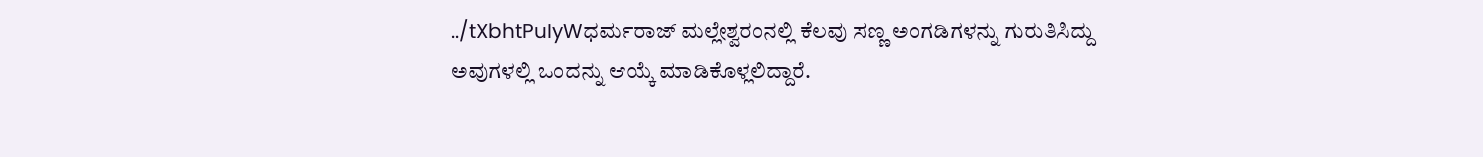../tXbhtPuIyWಧರ್ಮರಾಜ್ ಮಲ್ಲೇಶ್ವರಂನಲ್ಲಿ ಕೆಲವು ಸಣ್ಣ ಅಂಗಡಿಗಳನ್ನು ಗುರುತಿಸಿದ್ದು ಅವುಗಳಲ್ಲಿ ಒಂದನ್ನು ಆಯ್ಕೆ ಮಾಡಿಕೊಳ್ಲಲಿದ್ದಾರೆ.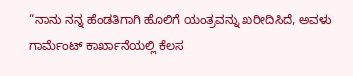“ನಾನು ನನ್ನ ಹೆಂಡತಿಗಾಗಿ ಹೊಲಿಗೆ ಯಂತ್ರವನ್ನು ಖರೀದಿಸಿದೆ, ಅವಳು ಗಾರ್ಮೆಂಟ್ ಕಾರ್ಖಾನೆಯಲ್ಲಿ ಕೆಲಸ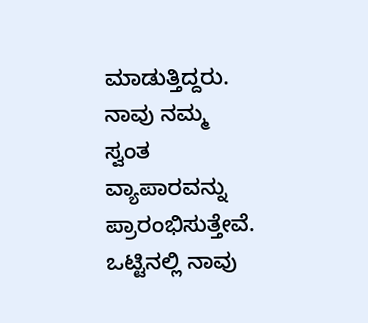ಮಾಡುತ್ತಿದ್ದರು. ನಾವು ನಮ್ಮ ಸ್ವಂತ ವ್ಯಾಪಾರವನ್ನು ಪ್ರಾರಂಭಿಸುತ್ತೇವೆ. ಒಟ್ಟಿನಲ್ಲಿ ನಾವು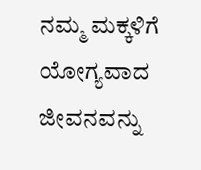ನಮ್ಮ ಮಕ್ಕಳಿಗೆ ಯೋಗ್ಯವಾದ ಜೀವನವನ್ನು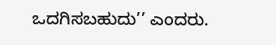ಒದಗಿಸಬಹುದು’’ ಎಂದರು.